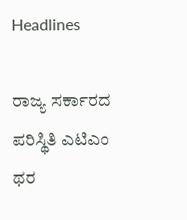Headlines

ರಾಜ್ಯ ಸರ್ಕಾರದ ಪರಿಸ್ಥಿತಿ ಎಟಿಎಂ ಥರ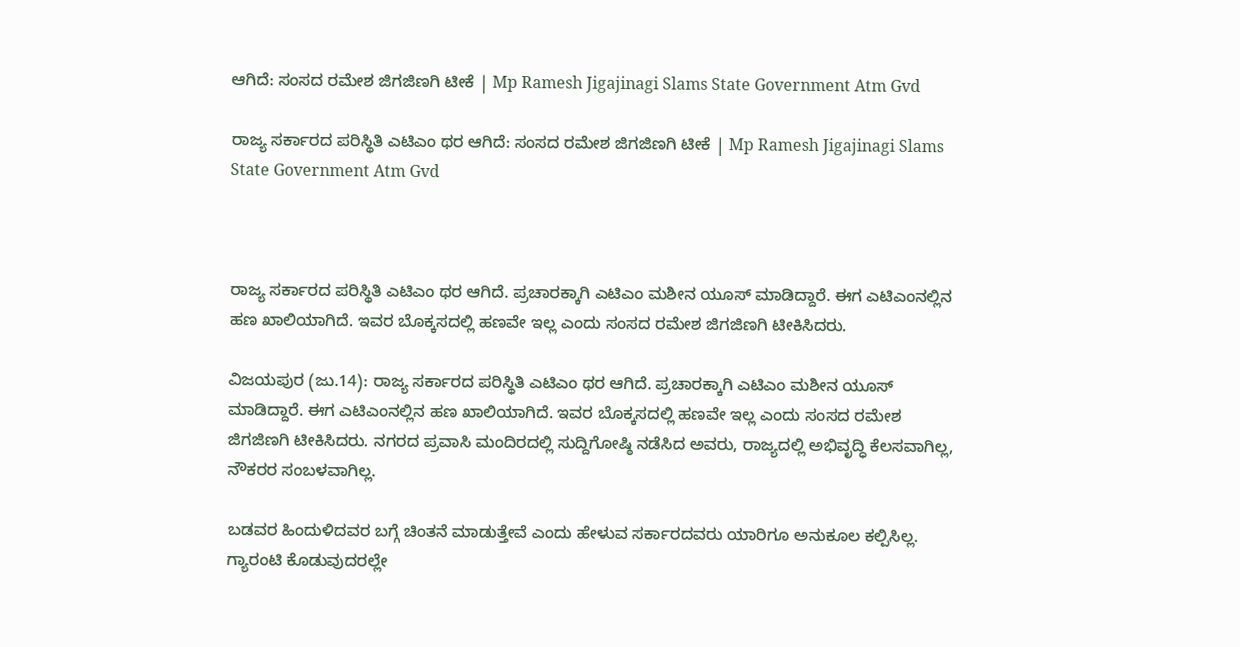ಆಗಿದೆ: ಸಂಸದ ರಮೇಶ ಜಿಗಜಿಣಗಿ ಟೀಕೆ | Mp Ramesh Jigajinagi Slams State Government Atm Gvd

ರಾಜ್ಯ ಸರ್ಕಾರದ ಪರಿಸ್ಥಿತಿ ಎಟಿಎಂ ಥರ ಆಗಿದೆ: ಸಂಸದ ರಮೇಶ ಜಿಗಜಿಣಗಿ ಟೀಕೆ | Mp Ramesh Jigajinagi Slams State Government Atm Gvd



ರಾಜ್ಯ ಸರ್ಕಾರದ ಪರಿಸ್ಥಿತಿ ಎಟಿಎಂ ಥರ ಆಗಿದೆ. ಪ್ರಚಾರಕ್ಕಾಗಿ ಎಟಿಎಂ ಮಶೀನ ಯೂಸ್ ಮಾಡಿದ್ದಾರೆ. ಈಗ ಎಟಿಎಂನಲ್ಲಿನ ಹಣ ಖಾಲಿಯಾಗಿದೆ. ಇವರ ಬೊಕ್ಕಸದಲ್ಲಿ ಹಣವೇ ಇಲ್ಲ ಎಂದು ಸಂಸದ ರಮೇಶ ಜಿಗಜಿಣಗಿ ಟೀಕಿಸಿದರು.

ವಿಜಯಪುರ (ಜು.14): ರಾಜ್ಯ ಸರ್ಕಾರದ ಪರಿಸ್ಥಿತಿ ಎಟಿಎಂ ಥರ ಆಗಿದೆ. ಪ್ರಚಾರಕ್ಕಾಗಿ ಎಟಿಎಂ ಮಶೀನ ಯೂಸ್ ಮಾಡಿದ್ದಾರೆ. ಈಗ ಎಟಿಎಂನಲ್ಲಿನ ಹಣ ಖಾಲಿಯಾಗಿದೆ. ಇವರ ಬೊಕ್ಕಸದಲ್ಲಿ ಹಣವೇ ಇಲ್ಲ ಎಂದು ಸಂಸದ ರಮೇಶ ಜಿಗಜಿಣಗಿ ಟೀಕಿಸಿದರು. ನಗರದ ಪ್ರವಾಸಿ ಮಂದಿರದಲ್ಲಿ ಸುದ್ದಿಗೋಷ್ಠಿ ನಡೆಸಿದ ಅವರು, ರಾಜ್ಯದಲ್ಲಿ ಅಭಿವೃದ್ಧಿ ಕೆಲಸವಾಗಿಲ್ಲ, ನೌಕರರ ಸಂಬಳವಾಗಿಲ್ಲ.

ಬಡವರ ಹಿಂದುಳಿದವರ ಬಗ್ಗೆ ಚಿಂತನೆ ಮಾಡುತ್ತೇವೆ ಎಂದು ಹೇಳುವ ಸರ್ಕಾರದವರು ಯಾರಿಗೂ ಅನುಕೂಲ ಕಲ್ಪಿಸಿಲ್ಲ. ಗ್ಯಾರಂಟಿ ಕೊಡುವುದರಲ್ಲೇ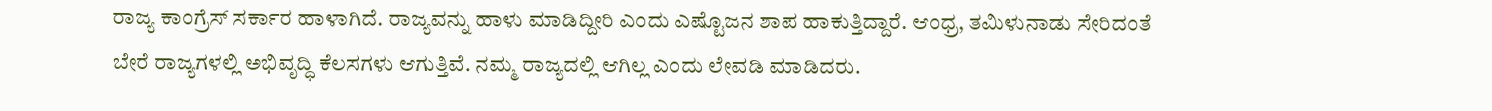ರಾಜ್ಯ ಕಾಂಗ್ರೆಸ್ ಸರ್ಕಾರ ಹಾಳಾಗಿದೆ. ರಾಜ್ಯವನ್ನು ಹಾಳು ಮಾಡಿದ್ದೀರಿ ಎಂದು ಎಷ್ಟೊಜನ ಶಾಪ ಹಾಕುತ್ತಿದ್ದಾರೆ. ಆಂಧ್ರ, ತಮಿಳುನಾಡು ಸೇರಿದಂತೆ ಬೇರೆ ರಾಜ್ಯಗಳಲ್ಲಿ ಅಭಿವೃದ್ಧಿ ಕೆಲಸಗಳು ಆಗುತ್ತಿವೆ. ನಮ್ಮ ರಾಜ್ಯದಲ್ಲಿ ಆಗಿಲ್ಲ ಎಂದು ಲೇವಡಿ ಮಾಡಿದರು.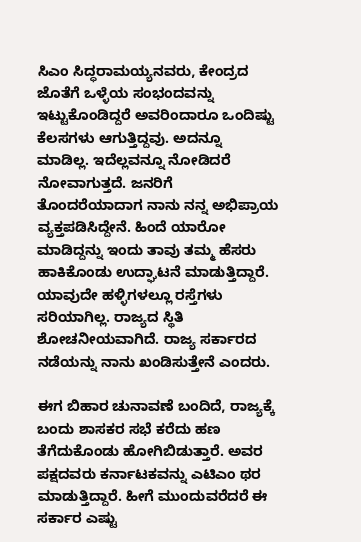ಸಿಎಂ ಸಿದ್ಧರಾಮಯ್ಯನವರು, ಕೇಂದ್ರದ ಜೊತೆಗೆ ಒಳ್ಳೆಯ ಸಂಭಂದವನ್ನು ಇಟ್ಟುಕೊಂಡಿದ್ದರೆ ಅವರಿಂದಾರೂ ಒಂದಿಷ್ಟು ಕೆಲಸಗಳು ಆಗುತ್ತಿದ್ದವು. ಅದನ್ನೂ ಮಾಡಿಲ್ಲ. ಇದೆಲ್ಲವನ್ನೂ ನೋಡಿದರೆ ನೋವಾಗುತ್ತದೆ. ಜನರಿಗೆ ತೊಂದರೆಯಾದಾಗ ನಾನು ನನ್ನ ಅಭಿಪ್ರಾಯ ವ್ಯಕ್ತಪಡಿಸಿದ್ದೇನೆ. ಹಿಂದೆ ಯಾರೋ ಮಾಡಿದ್ದನ್ನು ಇಂದು ತಾವು ತಮ್ಮ ಹೆಸರು ಹಾಕಿಕೊಂಡು ಉದ್ಘಾಟನೆ ಮಾಡುತ್ತಿದ್ದಾರೆ. ಯಾವುದೇ ಹಳ್ಳಿಗಳಲ್ಲೂ ರಸ್ತೆಗಳು ಸರಿಯಾಗಿಲ್ಲ. ರಾಜ್ಯದ ಸ್ಥಿತಿ ಶೋಚನೀಯವಾಗಿದೆ. ರಾಜ್ಯ ಸರ್ಕಾರದ ನಡೆಯನ್ನು ನಾನು ಖಂಡಿಸುತ್ತೇನೆ ಎಂದರು.

ಈಗ ಬಿಹಾರ ಚುನಾವಣೆ ಬಂದಿದೆ, ರಾಜ್ಯಕ್ಕೆ ಬಂದು ಶಾಸಕರ ಸಭೆ ಕರೆದು ಹಣ ತೆಗೆದುಕೊಂಡು ಹೋಗಿಬಿಡುತ್ತಾರೆ. ಅವರ ಪಕ್ಷದವರು ಕರ್ನಾಟಕವನ್ನು ಎಟಿಎಂ ಥರ ಮಾಡುತ್ತಿದ್ದಾರೆ. ಹೀಗೆ ಮುಂದುವರೆದರೆ ಈ ಸರ್ಕಾರ ಎಷ್ಟು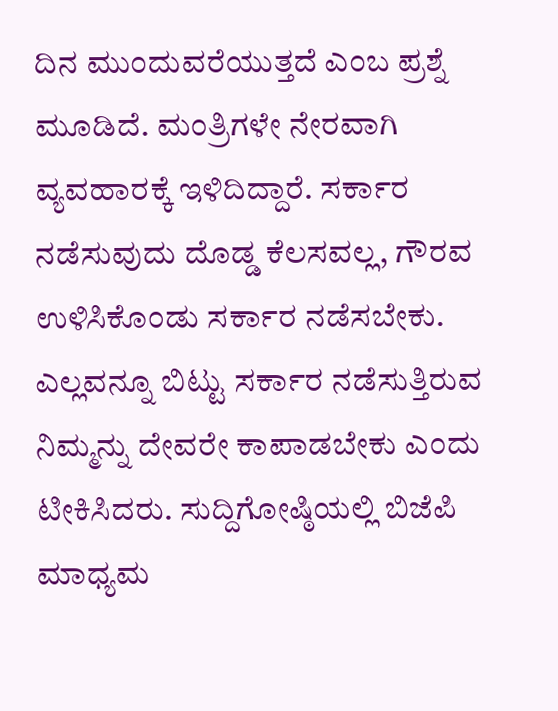ದಿನ ಮುಂದುವರೆಯುತ್ತದೆ ಎಂಬ ಪ್ರಶ್ನೆ ಮೂಡಿದೆ. ಮಂತ್ರಿಗಳೇ ನೇರವಾಗಿ ವ್ಯವಹಾರಕ್ಕೆ ಇಳಿದಿದ್ದಾರೆ. ಸರ್ಕಾರ ನಡೆಸುವುದು ದೊಡ್ಡ ಕೆಲಸವಲ್ಲ, ಗೌರವ ಉಳಿಸಿಕೊಂಡು ಸರ್ಕಾರ ನಡೆಸಬೇಕು. ಎಲ್ಲವನ್ನೂ ಬಿಟ್ಟು ಸರ್ಕಾರ ನಡೆಸುತ್ತಿರುವ ನಿಮ್ಮನ್ನು ದೇವರೇ ಕಾಪಾಡಬೇಕು ಎಂದು ಟೀಕಿಸಿದರು. ಸುದ್ದಿಗೋಷ್ಠಿಯಲ್ಲಿ ಬಿಜೆಪಿ ಮಾಧ್ಯಮ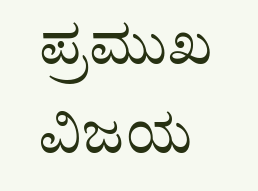ಪ್ರಮುಖ ವಿಜಯ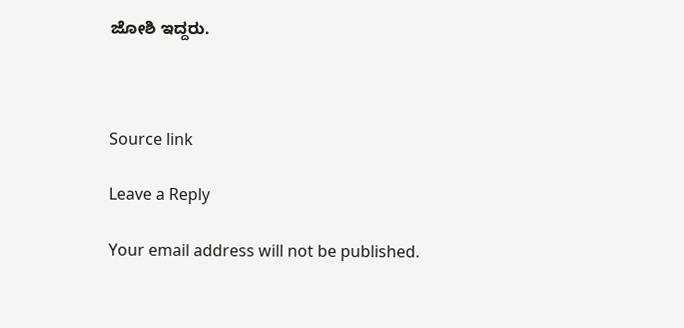ಜೋಶಿ ಇದ್ದರು.



Source link

Leave a Reply

Your email address will not be published.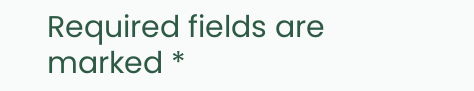Required fields are marked *